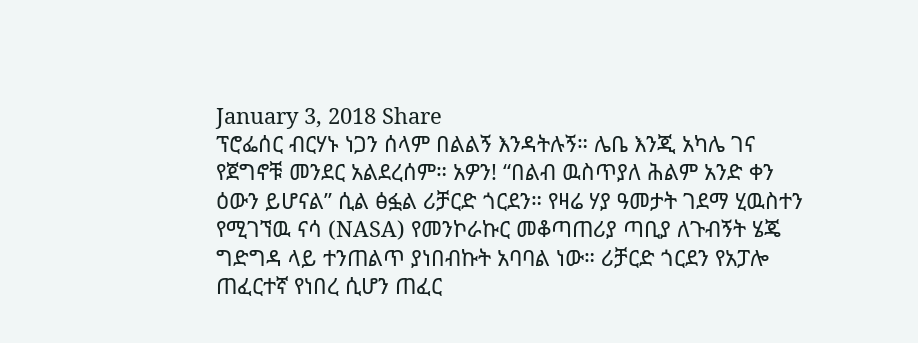January 3, 2018 Share
ፕሮፌሰር ብርሃኑ ነጋን ሰላም በልልኝ እንዳትሉኝ። ሌቤ እንጂ አካሌ ገና የጀግኖቹ መንደር አልደረሰም። አዎን! “በልብ ዉስጥያለ ሕልም አንድ ቀን ዕውን ይሆናል” ሲል ፅፏል ሪቻርድ ጎርደን። የዛሬ ሃያ ዓመታት ገደማ ሂዉስተን የሚገኘዉ ናሳ (NASA) የመንኮራኩር መቆጣጠሪያ ጣቢያ ለጉብኝት ሄጄ ግድግዳ ላይ ተንጠልጥ ያነበብኩት አባባል ነው። ሪቻርድ ጎርደን የአፓሎ ጠፈርተኛ የነበረ ሲሆን ጠፈር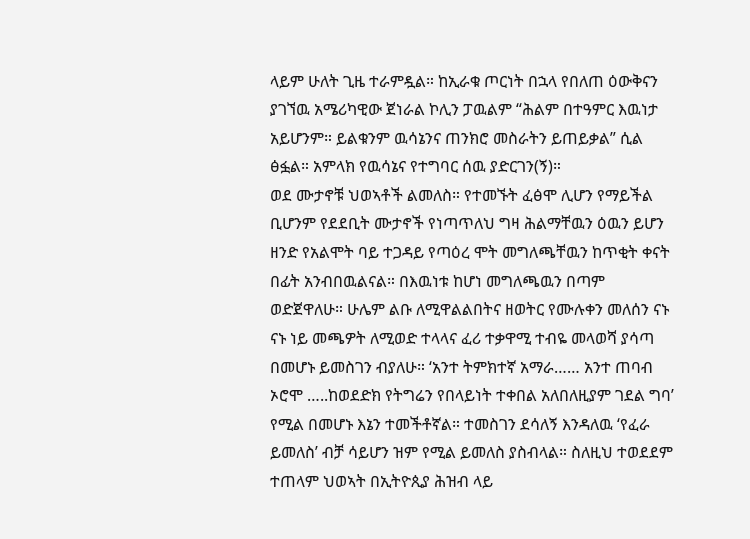ላይም ሁለት ጊዜ ተራምዷል። ከኢራቁ ጦርነት በኋላ የበለጠ ዕውቅናን ያገኘዉ አሜሪካዊው ጀነራል ኮሊን ፓዉልም “ሕልም በተዓምር እዉነታ አይሆንም። ይልቁንም ዉሳኔንና ጠንክሮ መስራትን ይጠይቃል” ሲል ፅፏል። አምላክ የዉሳኔና የተግባር ሰዉ ያድርገን(ኝ)።
ወደ ሙታኖቹ ህወኣቶች ልመለስ። የተመኙት ፈፅሞ ሊሆን የማይችል ቢሆንም የደደቢት ሙታኖች የነጣጥለህ ግዛ ሕልማቸዉን ዕዉን ይሆን ዘንድ የአልሞት ባይ ተጋዳይ የጣዕረ ሞት መግለጫቸዉን ከጥቂት ቀናት በፊት አንብበዉልናል። በእዉነቱ ከሆነ መግለጫዉን በጣም ወድጀዋለሁ። ሁሌም ልቡ ለሚዋልልበትና ዘወትር የሙሉቀን መለሰን ናኑ ናኑ ነይ መጫዎት ለሚወድ ተላላና ፈሪ ተቃዋሚ ተብዬ መላወሻ ያሳጣ በመሆኑ ይመስገን ብያለሁ። ‘አንተ ትምክተኛ አማራ…… አንተ ጠባብ ኦሮሞ …..ከወደድክ የትግሬን የበላይነት ተቀበል አለበለዚያም ገደል ግባ’ የሚል በመሆኑ እኔን ተመችቶኛል። ተመስገን ደሳለኝ እንዳለዉ ‘የፈራ ይመለስ’ ብቻ ሳይሆን ዝም የሚል ይመለስ ያስብላል። ስለዚህ ተወደደም ተጠላም ህወኣት በኢትዮጲያ ሕዝብ ላይ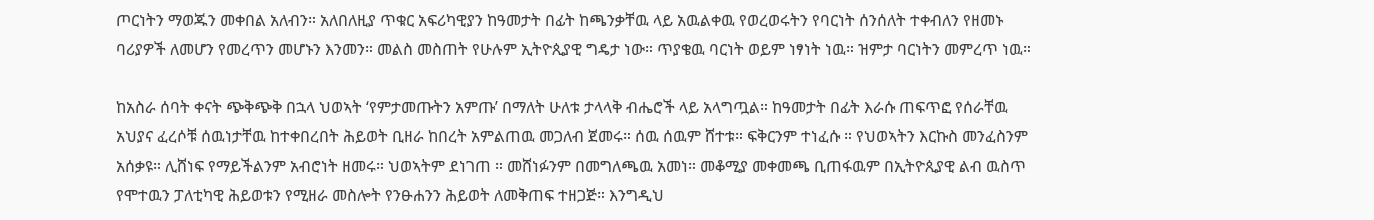ጦርነትን ማወጁን መቀበል አለብን። አለበለዚያ ጥቁር አፍሪካዊያን ከዓመታት በፊት ከጫንቃቸዉ ላይ አዉልቀዉ የወረወሩትን የባርነት ሰንሰለት ተቀብለን የዘመኑ ባሪያዎች ለመሆን የመረጥን መሆኑን እንመን። መልስ መስጠት የሁሉም ኢትዮጲያዊ ግዴታ ነው። ጥያቄዉ ባርነት ወይም ነፃነት ነዉ። ዝምታ ባርነትን መምረጥ ነዉ።

ከአስራ ሰባት ቀናት ጭቅጭቅ በኋላ ህወኣት ‘የምታመጡትን አምጡ’ በማለት ሁለቱ ታላላቅ ብሔሮች ላይ አላግጧል። ከዓመታት በፊት እራሱ ጠፍጥፎ የሰራቸዉ አህያና ፈረሶቹ ሰዉነታቸዉ ከተቀበረበት ሕይወት ቢዘራ ከበረት አምልጠዉ መጋለብ ጀመሩ። ሰዉ ሰዉም ሸተቱ። ፍቅርንም ተነፈሱ ። የህወኣትን እርኩስ መንፈስንም አሰቃዩ። ሊሸነፍ የማይችልንም አብሮነት ዘመሩ። ህወኣትም ደነገጠ ። መሸነፉንም በመግለጫዉ አመነ። መቆሚያ መቀመጫ ቢጠፋዉም በኢትዮጲያዊ ልብ ዉስጥ የሞተዉን ፓለቲካዊ ሕይወቱን የሚዘራ መስሎት የንፁሐንን ሕይወት ለመቅጠፍ ተዘጋጅ። እንግዲህ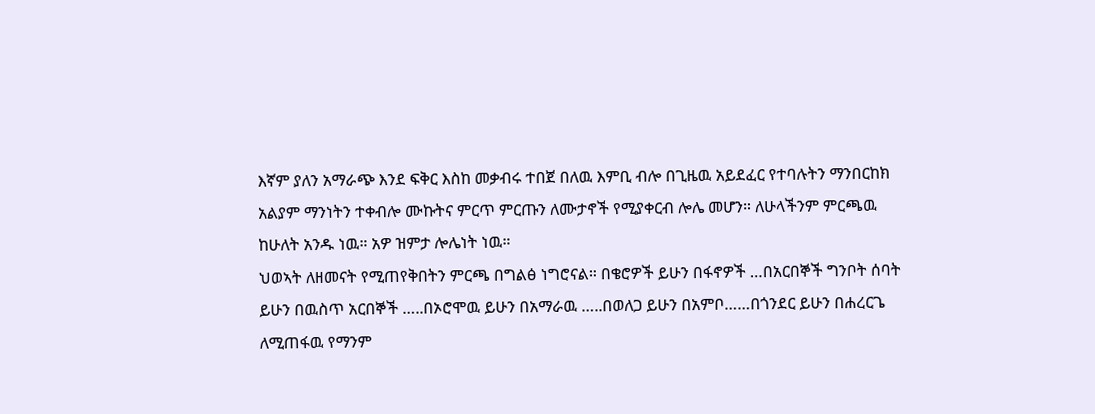እኛም ያለን አማራጭ እንደ ፍቅር እስከ መቃብሩ ተበጀ በለዉ እምቢ ብሎ በጊዜዉ አይደፈር የተባሉትን ማንበርከክ አልያም ማንነትን ተቀብሎ ሙኩትና ምርጥ ምርጡን ለሙታኖች የሚያቀርብ ሎሌ መሆን። ለሁላችንም ምርጫዉ ከሁለት አንዱ ነዉ። አዎ ዝምታ ሎሌነት ነዉ።
ህወኣት ለዘመናት የሚጠየቅበትን ምርጫ በግልፅ ነግሮናል። በቄሮዎች ይሁን በፋኖዎች …በአርበኞች ግንቦት ሰባት ይሁን በዉስጥ አርበኞች …..በኦሮሞዉ ይሁን በአማራዉ …..በወለጋ ይሁን በአምቦ……በጎንደር ይሁን በሐረርጌ ለሚጠፋዉ የማንም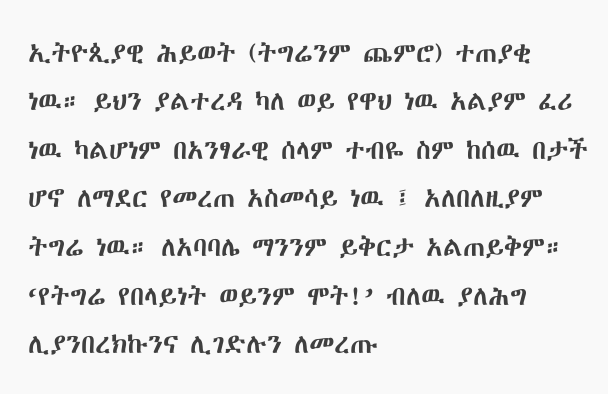ኢትዮጲያዊ ሕይወት (ትግሬንም ጨምሮ) ተጠያቂ ነዉ። ይህን ያልተረዳ ካለ ወይ የዋህ ነዉ አልያም ፈሪ ነዉ ካልሆነም በአንፃራዊ ሰላም ተብዬ ስም ከሰዉ በታች ሆኖ ለማደር የመረጠ አስመሳይ ነዉ ፤ አለበለዚያም ትግሬ ነዉ። ለአባባሌ ማንንም ይቅርታ አልጠይቅም። ‘የትግሬ የበላይነት ወይንም ሞት!’ ብለዉ ያለሕግ ሊያንበረክኩንና ሊገድሉን ለመረጡ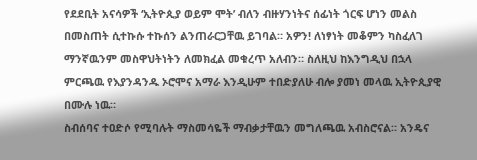የደደቢት አናሳዎች ‘ኢትዮጲያ ወይም ሞት’ ብለን ብዙሃንነትና ሰፊነት ጎርፍ ሆነን መልስ በመስጠት ሲተኩሱ ተኩሰን ልንጠራርጋቸዉ ይገባል። አዎን! ለነፃነት መቆምን ካስፈለገ ማንኛዉንም መስዋህትነትን ለመክፈል መቁረጥ አለብን። ስለዚህ ከእንግዲህ በኋላ ምርጫዉ የእያንዳንዱ ኦሮሞና አማራ እንዲሁም ተበድያለሁ ብሎ ያመነ መላዉ ኢትዮጲያዊ በሙሉ ነዉ።
ስብሰባና ተዐድሶ የሚባሉት ማስመሳዬች ማብቃታቸዉን መግለጫዉ አብስሮናል። አንዴና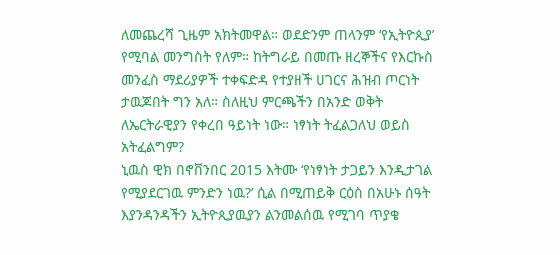ለመጨረሻ ጊዜም አክትመዋል። ወደድንም ጠላንም ‘የኢትዮጲያ’ የሚባል መንግስት የለም። ከትግራይ በመጡ ዘረኞችና የእርኩስ መንፈስ ማደሪያዎች ተቀፍድዳ የተያዘች ሀገርና ሕዝብ ጦርነት ታዉጆበት ግን አለ። ስለዚህ ምርጫችን በአንድ ወቅት ለኤርትራዊያን የቀረበ ዓይነት ነው። ነፃነት ትፈልጋለህ ወይስ አትፈልግም?
ኒዉስ ዊክ በኖቨንበር 2015 እትሙ ‘የነፃነት ታጋይን እንዲታገል የሚያደርገዉ ምንድን ነዉ?’ ሲል በሚጠይቅ ርዕስ በአሁኑ ሰዓት እያንዳንዳችን ኢትዮጲያዉያን ልንመልሰዉ የሚገባ ጥያቄ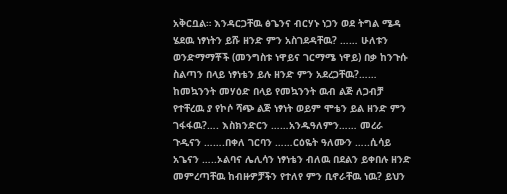አቅርቧል። እንዳርጋቸዉ ፅጌንና ብርሃኑ ነጋን ወደ ትግል ሜዳ ሄደዉ ነፃነትን ይሹ ዘንድ ምን አስገደዳቸዉ? …… ሁለቱን ወንድማማቾች (መንግስቱ ነዋይና ገርማሜ ነዋይ) በቃ ከንጉሱ ስልጣን በላይ ነፃነቴን ይሉ ዘንድ ምን አደረጋቸዉ?…… ከመኳንንት መሃዕድ በላይ የመኳንንት ዉብ ልጅ ለጋብቻ የተቸረዉ ያ የኮሶ ሻጭ ልጅ ነፃነት ወይም ሞቴን ይል ዘንድ ምን ገፋፋዉ?…. እስክንድርን ……አንዱዓለምን…… መረራ ጉዲናን …….በቀለ ገርባን ……ርዕዬት ዓለሙን …..ሲሳይ አጌናን …..ኦልባና ሌሊሳን ነፃነቴን ብለዉ በደልን ይቀበሉ ዘንድ መምረጣቸዉ ከብዙዎቻችን የተለየ ምን ቢኖራቸዉ ነዉ? ይህን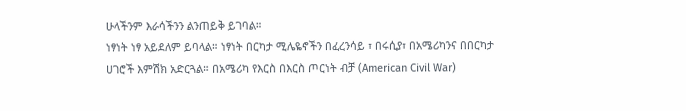ሁላችንም እራሳችንን ልንጠይቅ ይገባል።
ነፃነት ነፃ አይደለም ይባላል። ነፃነት በርካታ ሚሌዬኖችን በፈረንሳይ ፣ በሩሲያ፣ በአሜሪካንና በበርካታ ሀገሮች እምሽክ አድርጓል። በአሜሪካ የእርስ በእርስ ጦርነት ብቻ (American Civil War)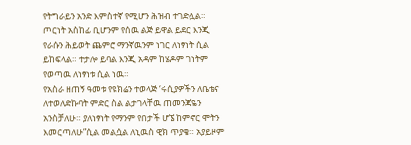የትግራይን አንድ እምስተኛ የሚሆን ሕዝብ ተገድሏል። ጦርነት አስከፊ ቢሆንም የሰዉ ልጅ ይዋል ይደር እንጂ የራሱን ሕይወት ጨምሮ ማንኛዉንም ነገር ለነፃነት ሲል ይከፍላል። ተታሎ ይባል እንጂ አዳም ከሄዶም ገነትም የወጣዉ ለነፃነቱ ሲል ነዉ።
የአስራ ዘጠኝ ዓመቱ የዩክሬን ተወላጅ ‘ሩሲያዎችን ለቤቴና ለተወለድኩባት ምድር ስል ልታገላቸዉ ጠመንጃዬን አንስቻለሁ። ያለነፃነት የማንም የበታች ሆኜ ከምኖር ሞትን እመርጣለሁ”ሲል መልሷል ለኒዉስ ዊክ ጥያቄ። አያይዞም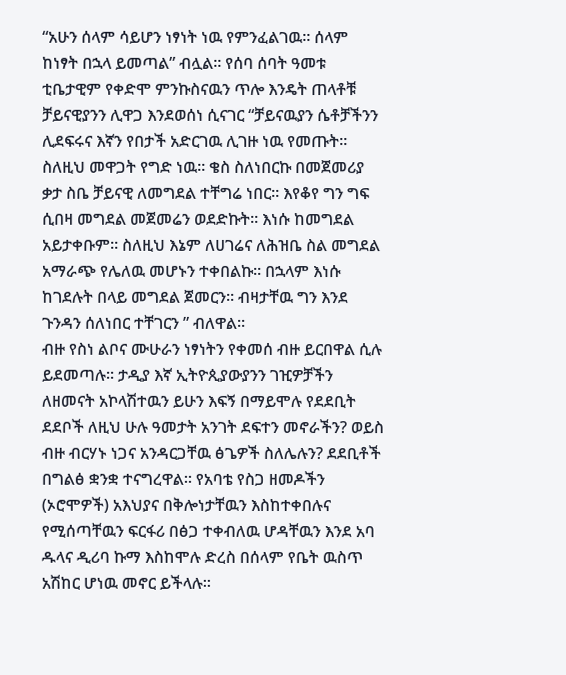“አሁን ሰላም ሳይሆን ነፃነት ነዉ የምንፈልገዉ። ሰላም ከነፃት በኋላ ይመጣል” ብሏል። የሰባ ሰባት ዓመቱ ቲቤታዊም የቀድሞ ምንኩስናዉን ጥሎ እንዴት ጠላቶቹ ቻይናዊያንን ሊዋጋ እንደወሰነ ሲናገር “ቻይናዉያን ሴቶቻችንን ሊደፍሩና እኛን የበታች አድርገዉ ሊገዙ ነዉ የመጡት። ስለዚህ መዋጋት የግድ ነዉ። ቄስ ስለነበርኩ በመጀመሪያ ቃታ ስቤ ቻይናዊ ለመግደል ተቸግሬ ነበር። እየቆየ ግን ግፍ ሲበዛ መግደል መጀመሬን ወደድኩት። እነሱ ከመግደል አይታቀቡም። ስለዚህ እኔም ለሀገሬና ለሕዝቤ ስል መግደል አማራጭ የሌለዉ መሆኑን ተቀበልኩ። በኋላም እነሱ ከገደሉት በላይ መግደል ጀመርን። ብዛታቸዉ ግን እንደ ጉንዳን ሰለነበር ተቸገርን ” ብለዋል።
ብዙ የስነ ልቦና ሙሁራን ነፃነትን የቀመሰ ብዙ ይርበዋል ሲሉ ይደመጣሉ። ታዲያ እኛ ኢትዮጲያውያንን ገዢዎቻችን ለዘመናት አኮላሽተዉን ይሁን እፍኝ በማይሞሉ የደደቢት ደደቦች ለዚህ ሁሉ ዓመታት አንገት ደፍተን መኖራችን? ወይስ ብዙ ብርሃኑ ነጋና አንዳርጋቸዉ ፅጌዎች ስለሌሉን? ደደቢቶች በግልፅ ቋንቋ ተናግረዋል። የአባቴ የስጋ ዘመዶችን (ኦሮሞዎች) አእህያና በቅሎነታቸዉን እስከተቀበሉና የሚሰጣቸዉን ፍርፋሪ በፅጋ ተቀብለዉ ሆዳቸዉን እንደ አባ ዱላና ዲሪባ ኩማ እስከሞሉ ድረስ በሰላም የቤት ዉስጥ አሽከር ሆነዉ መኖር ይችላሉ።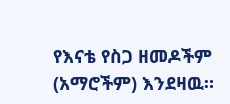የእናቴ የስጋ ዘመዶችም (አማሮችም) እንደዛዉ።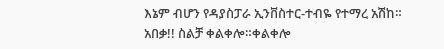እኔም ብሆን የዳያስፓራ ኢንቨስተር-ተብዬ የተማረ አሽከ። አበቃ!! ስልቻ ቀልቀሎ።ቀልቀሎ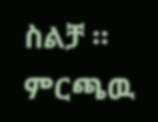ስልቻ ።
ምርጫዉ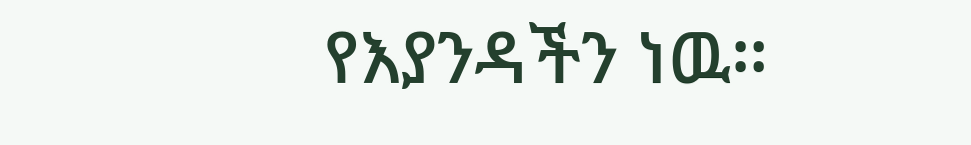የእያንዳችን ነዉ።